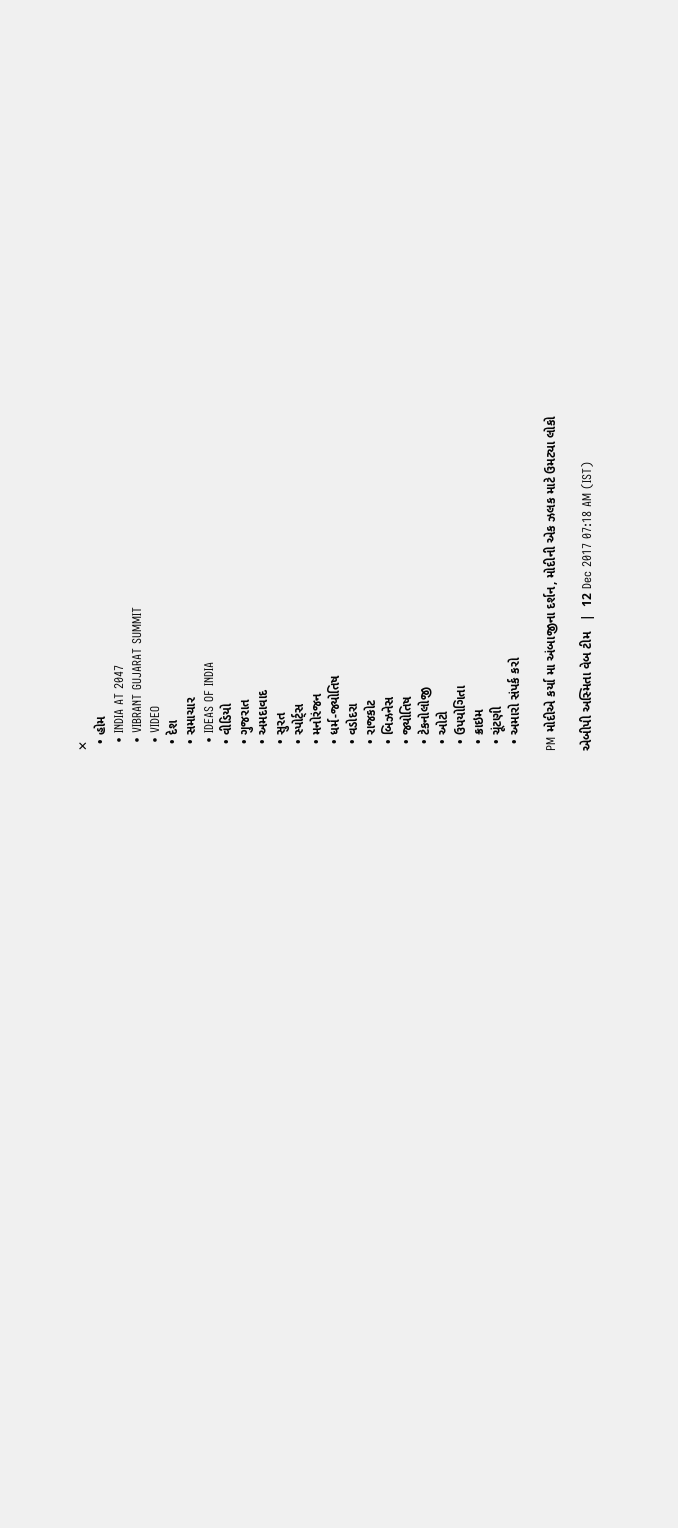✕
  • હોમ
  • INDIA AT 2047
  • VIBRANT GUJARAT SUMMIT
  • VIDEO
  • દેશ
  • સમાચાર
  • IDEAS OF INDIA
  • વીડિયો
  • ગુજરાત
  • અમદાવાદ
  • સુરત
  • સ્પોર્ટ્સ
  • મનોરંજન
  • ધર્મ-જ્યોતિષ
  • વડોદરા
  • રાજકોટ
  • બિઝનેસ
  • જ્યોતિષ
  • ટેકનોલોજી
  • ઓટો
  • ઉપયોગિતા
  • ક્રાઇમ
  • ચૂંટણી
  • અમારો સંપર્ક કરો

PM મોદીએ કર્યા મા અંબાજીના દર્શન, મોદીની એક ઝલક માટે ઉમટ્યા લોકો

એબીપી અસ્મિતા વેબ ટીમ   |  12 Dec 2017 07:18 AM (IST)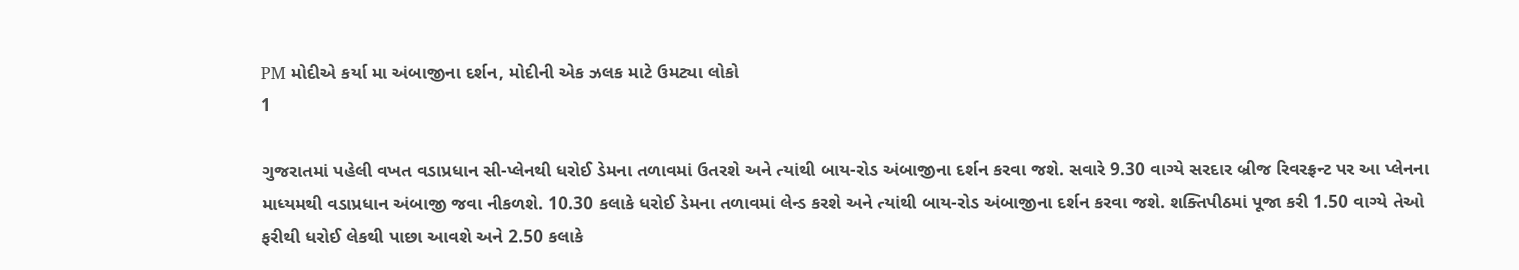PM મોદીએ કર્યા મા અંબાજીના દર્શન, મોદીની એક ઝલક માટે ઉમટ્યા લોકો
1

ગુજરાતમાં પહેલી વખત વડાપ્રધાન સી-પ્લેનથી ધરોઈ ડેમના તળાવમાં ઉતરશે અને ત્યાંથી બાય-રોડ અંબાજીના દર્શન કરવા જશે. સવારે 9.30 વાગ્યે સરદાર બ્રીજ રિવરફ્રન્ટ પર આ પ્લેનના માધ્યમથી વડાપ્રધાન અંબાજી જવા નીકળશે. 10.30 કલાકે ધરોઈ ડેમના તળાવમાં લેન્ડ કરશે અને ત્યાંથી બાય-રોડ અંબાજીના દર્શન કરવા જશે. શક્તિપીઠમાં પૂજા કરી 1.50 વાગ્યે તેઓ ફરીથી ધરોઈ લેકથી પાછા આવશે અને 2.50 કલાકે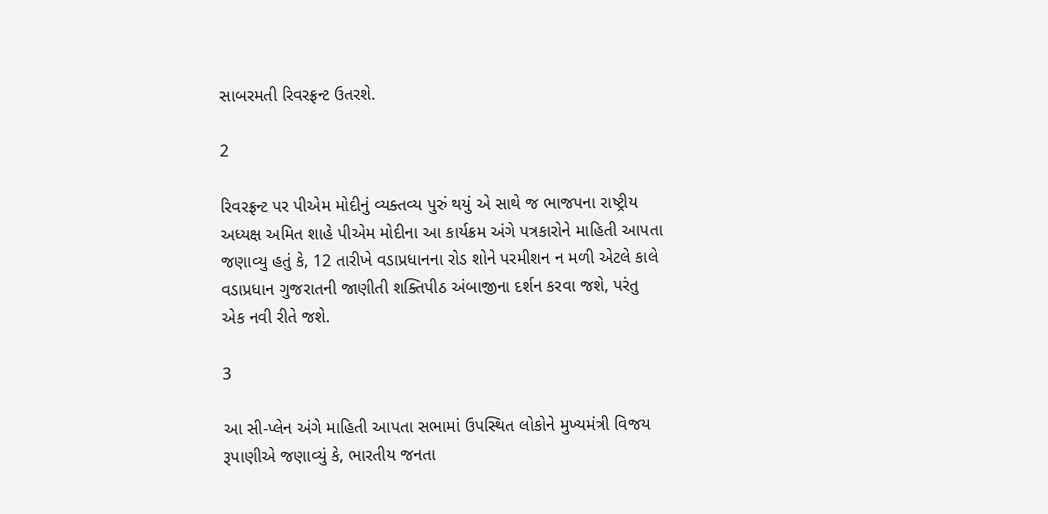સાબરમતી રિવરફ્રન્ટ ઉતરશે.

2

રિવરફ્રન્ટ પર પીએમ મોદીનું વ્યક્તવ્ય પુરું થયું એ સાથે જ ભાજપના રાષ્ટ્રીય અધ્યક્ષ અમિત શાહે પીએમ મોદીના આ કાર્યક્રમ અંગે પત્રકારોને માહિતી આપતા જણાવ્યુ હતું કે, 12 તારીખે વડાપ્રધાનના રોડ શોને પરમીશન ન મળી એટલે કાલે વડાપ્રધાન ગુજરાતની જાણીતી શક્તિપીઠ અંબાજીના દર્શન કરવા જશે, પરંતુ એક નવી રીતે જશે.

3

આ સી-પ્લેન અંગે માહિતી આપતા સભામાં ઉપસ્થિત લોકોને મુખ્યમંત્રી વિજય રૂપાણીએ જણાવ્યું કે, ભારતીય જનતા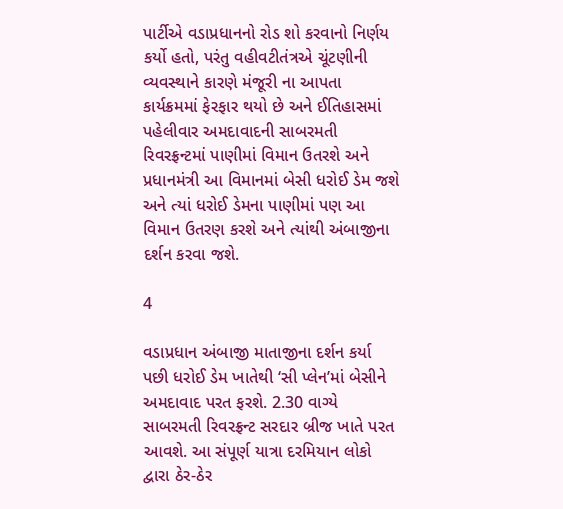પાર્ટીએ વડાપ્રધાનનો રોડ શો કરવાનો નિર્ણય કર્યો હતો, પરંતુ વહીવટીતંત્રએ ચૂંટણીની વ્યવસ્થાને કારણે મંજૂરી ના આપતા કાર્યક્રમમાં ફેરફાર થયો છે અને ઈતિહાસમાં પહેલીવાર અમદાવાદની સાબરમતી રિવરફ્રન્ટમાં પાણીમાં વિમાન ઉતરશે અને પ્રધાનમંત્રી આ વિમાનમાં બેસી ધરોઈ ડેમ જશે અને ત્યાં ધરોઈ ડેમના પાણીમાં પણ આ વિમાન ઉતરણ કરશે અને ત્યાંથી અંબાજીના દર્શન કરવા જશે.

4

વડાપ્રધાન અંબાજી માતાજીના દર્શન કર્યા પછી ધરોઈ ડેમ ખાતેથી ‘સી પ્લેન’માં બેસીને અમદાવાદ પરત ફરશે. 2.30 વાગ્યે સાબરમતી રિવરફ્રન્ટ સરદાર બ્રીજ ખાતે પરત આવશે. આ સંપૂર્ણ યાત્રા દરમિયાન લોકો દ્વારા ઠેર-ઠેર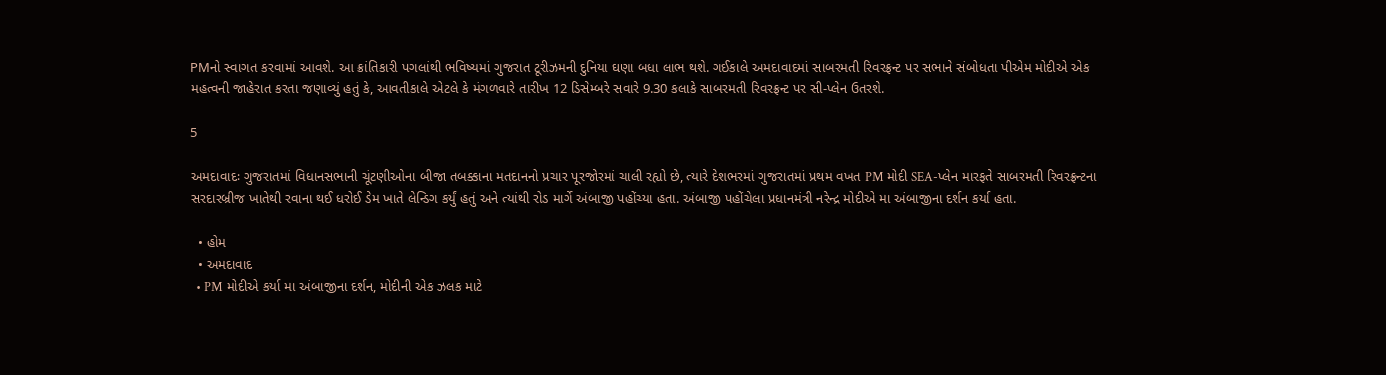PMનો સ્વાગત કરવામાં આવશે. આ ક્રાંતિકારી પગલાંથી ભવિષ્યમાં ગુજરાત ટૂરીઝમની દુનિયા ઘણા બધા લાભ થશે. ગઈકાલે અમદાવાદમાં સાબરમતી રિવરફ્રન્ટ પર સભાને સંબોધતા પીએમ મોદીએ એક મહત્વની જાહેરાત કરતા જણાવ્યું હતું કે, આવતીકાલે એટલે કે મંગળવારે તારીખ 12 ડિસેમ્બરે સવારે 9.30 કલાકે સાબરમતી રિવરફ્રન્ટ પર સી-પ્લેન ઉતરશે.

5

અમદાવાદઃ ગુજરાતમાં વિધાનસભાની ચૂંટણીઓના બીજા તબક્કાના મતદાનનો પ્રચાર પૂરજોરમાં ચાલી રહ્યો છે, ત્યારે દેશભરમાં ગુજરાતમાં પ્રથમ વખત PM મોદી SEA-પ્લેન મારફતે સાબરમતી રિવરફ્રન્ટના સરદારબ્રીજ ખાતેથી રવાના થઈ ધરોઈ ડેમ ખાતે લેન્ડિગ કર્યું હતું અને ત્યાંથી રોડ માર્ગે અંબાજી પહોંચ્યા હતા. અંબાજી પહોંચેલા પ્રધાનમંત્રી નરેન્દ્ર મોદીએ મા અંબાજીના દર્શન કર્યા હતા.

  • હોમ
  • અમદાવાદ
  • PM મોદીએ કર્યા મા અંબાજીના દર્શન, મોદીની એક ઝલક માટે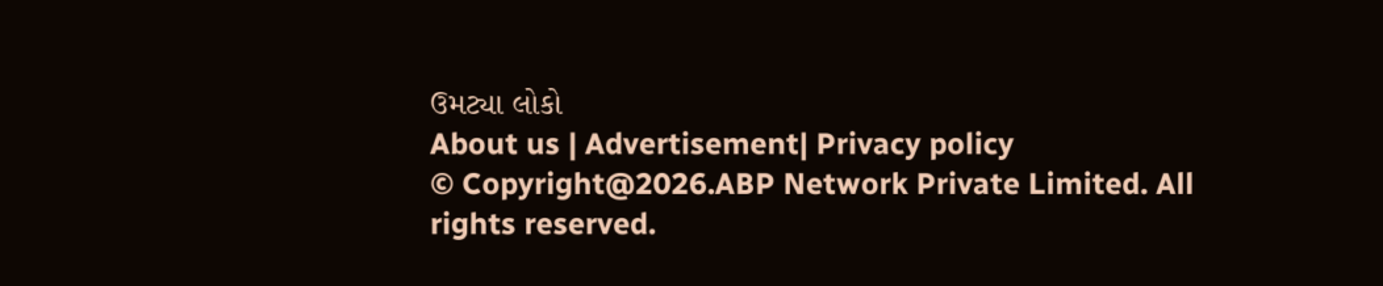ઉમટ્યા લોકો
About us | Advertisement| Privacy policy
© Copyright@2026.ABP Network Private Limited. All rights reserved.